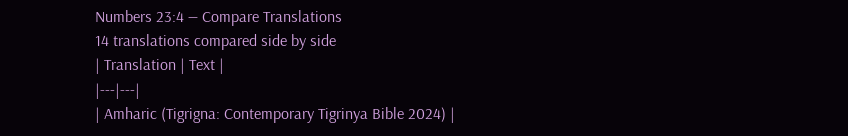Numbers 23:4 — Compare Translations
14 translations compared side by side
| Translation | Text |
|---|---|
| Amharic (Tigrigna: Contemporary Tigrinya Bible 2024) |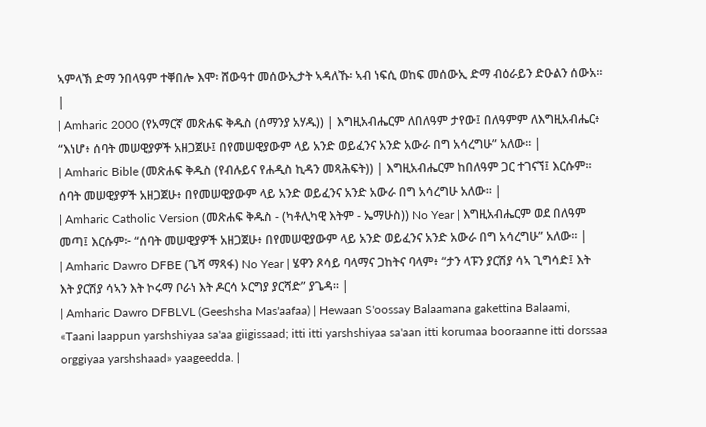ኣምላኽ ድማ ንበላዓም ተቐበሎ እሞ፡ ሸውዓተ መሰውኢታት ኣዳለኹ፡ ኣብ ነፍሲ ወከፍ መሰውኢ ድማ ብዕራይን ድዑልን ሰውአ። |
| Amharic 2000 (የአማርኛ መጽሐፍ ቅዱስ (ሰማንያ አሃዱ)) | እግዚአብሔርም ለበለዓም ታየው፤ በለዓምም ለእግዚአብሔር፥ “እነሆ፥ ሰባት መሠዊያዎች አዘጋጀሁ፤ በየመሠዊያውም ላይ አንድ ወይፈንና አንድ አውራ በግ አሳረግሁ” አለው። |
| Amharic Bible (መጽሐፍ ቅዱስ (የብሉይና የሐዲስ ኪዳን መጻሕፍት)) | እግዚአብሔርም ከበለዓም ጋር ተገናኘ፤ እርሱም። ሰባት መሠዊያዎች አዘጋጀሁ፥ በየመሠዊያውም ላይ አንድ ወይፈንና አንድ አውራ በግ አሳረግሁ አለው። |
| Amharic Catholic Version (መጽሐፍ ቅዱስ - (ካቶሊካዊ እትም - ኤማሁስ)) No Year | እግዚአብሔርም ወደ በለዓም መጣ፤ እርሱም፦ “ሰባት መሠዊያዎች አዘጋጀሁ፥ በየመሠዊያውም ላይ አንድ ወይፈንና አንድ አውራ በግ አሳረግሁ” አለው። |
| Amharic Dawro DFBE (ጌሻ ማጻፋ) No Year | ሄዋን ጾሳይ ባላማና ጋከትና ባላም፥ “ታን ላፑን ያርሽያ ሳኣ ጊግሳድ፤ እት እት ያርሽያ ሳኣን እት ኮሩማ ቦራነ እት ዶርሳ ኦርግያ ያርሻድ” ያጌዳ። |
| Amharic Dawro DFBLVL (Geeshsha Mas'aafaa) | Hewaan S'oossay Balaamana gakettina Balaami, «Taani laappun yarshshiyaa sa'aa giigissaad; itti itti yarshshiyaa sa'aan itti korumaa booraanne itti dorssaa orggiyaa yarshshaad» yaageedda. |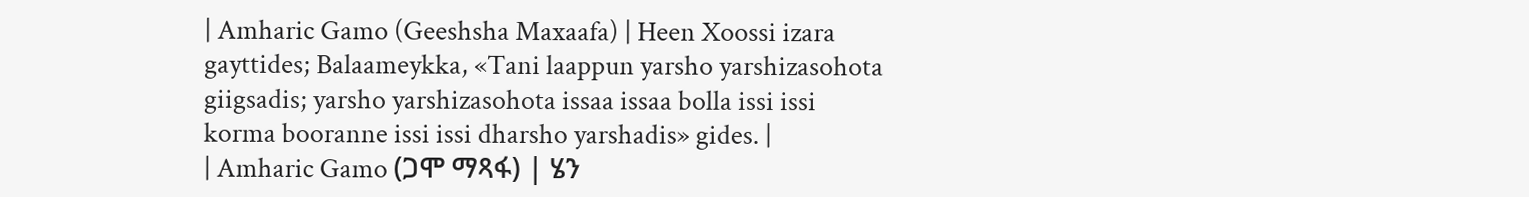| Amharic Gamo (Geeshsha Maxaafa) | Heen Xoossi izara gayttides; Balaameykka, «Tani laappun yarsho yarshizasohota giigsadis; yarsho yarshizasohota issaa issaa bolla issi issi korma booranne issi issi dharsho yarshadis» gides. |
| Amharic Gamo (ጋሞ ማጻፋ) | ሄን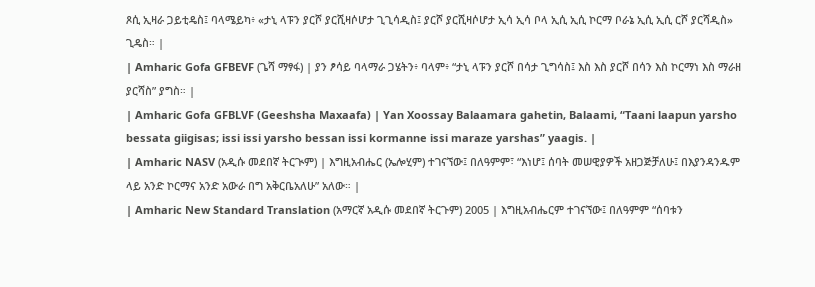ጾሲ ኢዛራ ጋይቲዴስ፤ ባላሜይካ፥ «ታኒ ላፑን ያርሾ ያርሺዛሶሆታ ጊጊሳዲስ፤ ያርሾ ያርሺዛሶሆታ ኢሳ ኢሳ ቦላ ኢሲ ኢሲ ኮርማ ቦራኔ ኢሲ ኢሲ ርሾ ያርሻዲስ» ጊዴስ። |
| Amharic Gofa GFBEVF (ጌሻ ማፃፋ) | ያን ፆሳይ ባላማራ ጋሄትን፥ ባላም፥ “ታኒ ላፑን ያርሾ በሳታ ጊግሳስ፤ እስ እስ ያርሾ በሳን እስ ኮርማነ እስ ማራዘ ያርሻስ” ያግስ። |
| Amharic Gofa GFBLVF (Geeshsha Maxaafa) | Yan Xoossay Balaamara gahetin, Balaami, “Taani laapun yarsho bessata giigisas; issi issi yarsho bessan issi kormanne issi maraze yarshas” yaagis. |
| Amharic NASV (አዲሱ መደበኛ ትርጒም) | እግዚአብሔር (ኤሎሂም) ተገናኘው፤ በለዓምም፣ “እነሆ፤ ሰባት መሠዊያዎች አዘጋጅቻለሁ፤ በእያንዳንዱም ላይ አንድ ኮርማና አንድ አውራ በግ አቅርቤአለሁ” አለው። |
| Amharic New Standard Translation (አማርኛ አዲሱ መደበኛ ትርጉም) 2005 | እግዚአብሔርም ተገናኘው፤ በለዓምም “ሰባቱን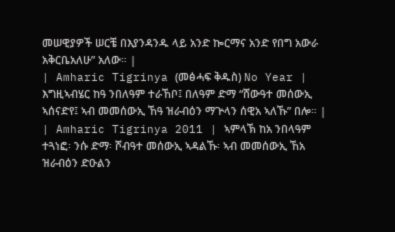መሠዊያዎች ሠርቼ በእያንዳንዱ ላይ አንድ ኰርማና አንድ የበግ አውራ አቅርቤአለሁ” አለው። |
| Amharic Tigrinya (መፅሓፍ ቅዱስ) No Year | እግዚኣብሄር ከዓ ንበለዓም ተራኸቦ፤ በለዓም ድማ “ሸውዓተ መሰውኢ ኣሰናድየ፤ ኣብ መመሰውኢ ኸዓ ዝራብዕን ማጕላን ሰዊአ ኣለኹ” በሎ። |
| Amharic Tigrinya 2011 | ኣምላኽ ከአ ንበላዓም ተጓነፎ፡ ንሱ ድማ፡ ሾብዓተ መሰውኢ ኣዳልኹ፡ ኣብ መመሰውኢ ኸአ ዝራብዕን ድዑልን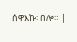ሰዋእኩ፡ በሎ። |